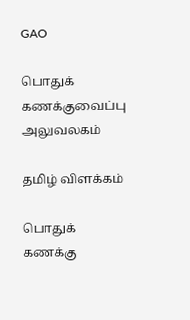GAO

பொதுக் கணக்குவைப்பு அலுவலகம்

தமிழ் விளக்கம்

பொதுக் கணக்கு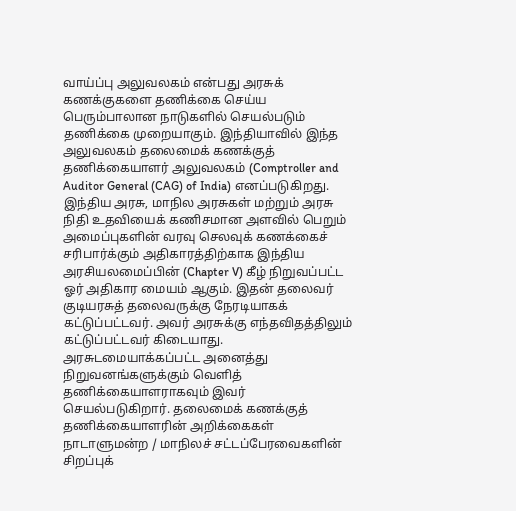வாய்ப்பு அலுவலகம் என்பது அரசுக் கணக்குகளை தணிக்கை செய்ய பெரும்பாலான நாடுகளில் செயல்படும் தணிக்கை முறையாகும். இந்தியாவில் இந்த அலுவலகம் தலைமைக் கணக்குத் தணிக்கையாளர் அலுவலகம் (Comptroller and Auditor General (CAG) of India) எனப்படுகிறது. இந்திய அரசு, மாநில அரசுகள் மற்றும் அரசு நிதி உதவியைக் கணிசமான அளவில் பெறும் அமைப்புகளின் வரவு செலவுக் கணக்கைச் சரிபார்க்கும் அதிகாரத்திற்காக இந்திய அரசியலமைப்பின் (Chapter V) கீழ் நிறுவப்பட்ட ஓர் அதிகார மையம் ஆகும். இதன் தலைவர் குடியரசுத் தலைவருக்கு நேரடியாகக் கட்டுப்பட்டவர். அவர் அரசுக்கு எந்தவிதத்திலும் கட்டுப்பட்டவர் கிடையாது.
அரசுடமையாக்கப்பட்ட அனைத்து நிறுவனங்களுக்கும் வெளித் தணிக்கையாளராகவும் இவர் செயல்படுகிறார். தலைமைக் கணக்குத் தணிக்கையாளரின் அறிக்கைகள் நாடாளுமன்ற / மாநிலச் சட்டப்பேரவைகளின் சிறப்புக்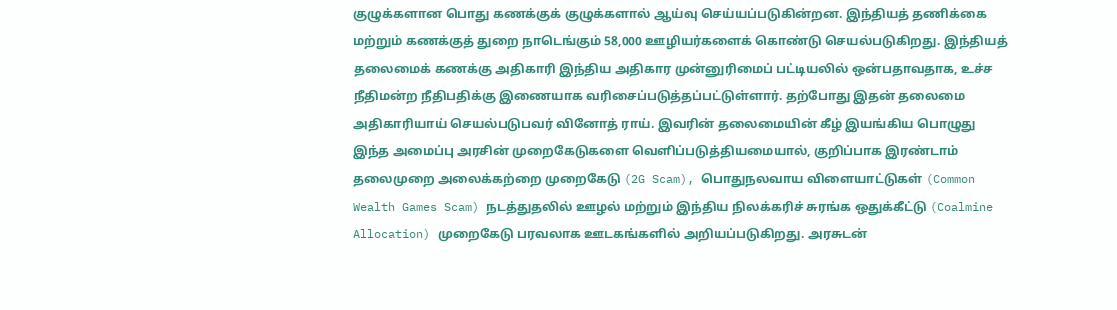குழுக்களான பொது கணக்குக் குழுக்களால் ஆய்வு செய்யப்படுகின்றன. இந்தியத் தணிக்கை மற்றும் கணக்குத் துறை நாடெங்கும் 58,000 ஊழியர்களைக் கொண்டு செயல்படுகிறது. இந்தியத் தலைமைக் கணக்கு அதிகாரி இந்திய அதிகார முன்னுரிமைப் பட்டியலில் ஒன்பதாவதாக, உச்ச நீதிமன்ற நீதிபதிக்கு இணையாக வரிசைப்படுத்தப்பட்டுள்ளார். தற்போது இதன் தலைமை அதிகாரியாய் செயல்படுபவர் வினோத் ராய். இவரின் தலைமையின் கீழ் இயங்கிய பொழுது இந்த அமைப்பு அரசின் முறைகேடுகளை வெளிப்படுத்தியமையால், குறிப்பாக இரண்டாம் தலைமுறை அலைக்கற்றை முறைகேடு (2G Scam), பொதுநலவாய விளையாட்டுகள் (Common Wealth Games Scam) நடத்துதலில் ஊழல் மற்றும் இந்திய நிலக்கரிச் சுரங்க ஒதுக்கீட்டு (Coalmine Allocation) முறைகேடு பரவலாக ஊடகங்களில் அறியப்படுகிறது. அரசுடன்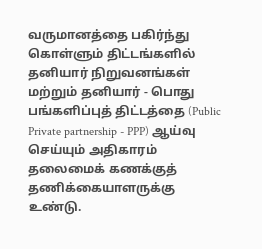வருமானத்தை பகிர்ந்து கொள்ளும் திட்டங்களில் தனியார் நிறுவனங்கள் மற்றும் தனியார் - பொது பங்களிப்புத் திட்டத்தை (Public Private partnership - PPP) ஆய்வு செய்யும் அதிகாரம் தலைமைக் கணக்குத் தணிக்கையாளருக்கு உண்டு.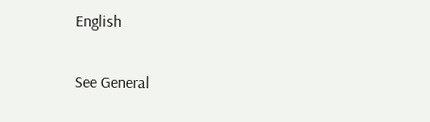English

See General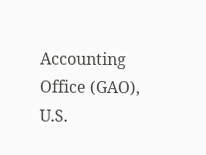Accounting Office (GAO), U.S.